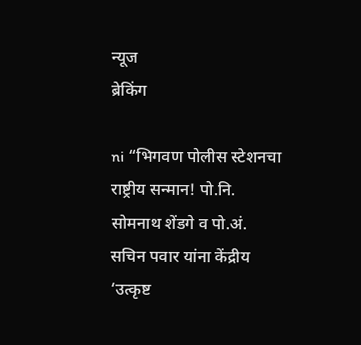न्यूज
ब्रेकिंग

ni “भिगवण पोलीस स्टेशनचा राष्ट्रीय सन्मान! पो.नि. सोमनाथ शेंडगे व पो.अं. सचिन पवार यांना केंद्रीय ‘उत्कृष्ट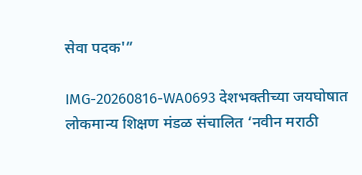सेवा पदक'”

IMG-20260816-WA0693 देशभक्तीच्या जयघोषात लोकमान्य शिक्षण मंडळ संचालित ‘नवीन मराठी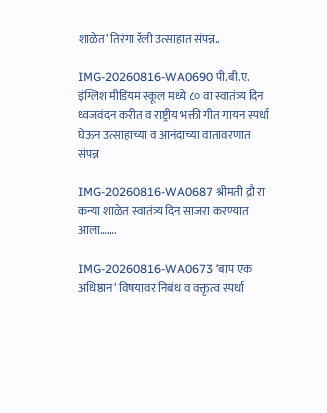शाळेत’ तिरंगा रॅली उत्साहात संपन्न..

IMG-20260816-WA0690 पी.बी.ए. इंग्लिश मीडियम स्कूल मध्ये ८० वा स्वातंत्र्य दिन ध्वजवंदन करीत व राष्ट्रीय भक्ती गीत गायन स्पर्धा घेऊन उत्साहाच्या व आनंदाच्या वातावरणात संपन्न

IMG-20260816-WA0687 श्रीमती द्रौ रा कन्या शाळेत स्वातंत्र्य दिन साजरा करण्यात आला…….

IMG-20260816-WA0673 ‘बाप एक अधिष्ठान’ विषयावर निबंध व वक्तृत्व स्पर्धा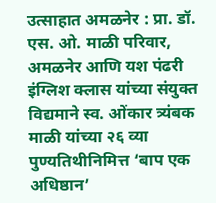उत्साहात अमळनेर : प्रा. डॉ. एस. ओ. माळी परिवार, अमळनेर आणि यश पंढरी इंग्लिश क्लास यांच्या संयुक्त विद्यमाने स्व. ओंकार त्र्यंबक माळी यांच्या २६ व्या पुण्यतिथीनिमित्त ‘बाप एक अधिष्ठान’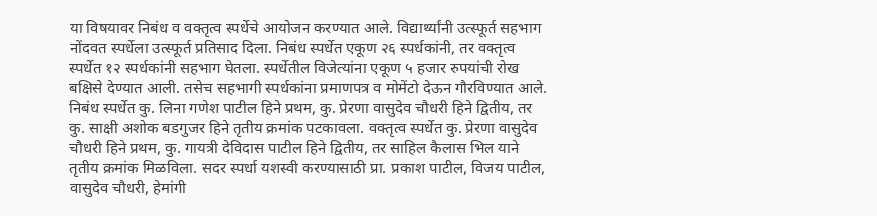या विषयावर निबंध व वक्तृत्व स्पर्धेचे आयोजन करण्यात आले. विद्यार्थ्यांनी उत्स्फूर्त सहभाग नोंदवत स्पर्धेला उत्स्फूर्त प्रतिसाद दिला. निबंध स्पर्धेत एकूण २६ स्पर्धकांनी, तर वक्तृत्व स्पर्धेत १२ स्पर्धकांनी सहभाग घेतला. स्पर्धेतील विजेत्यांना एकूण ५ हजार रुपयांची रोख बक्षिसे देण्यात आली. तसेच सहभागी स्पर्धकांना प्रमाणपत्र व मोमेंटो देऊन गौरविण्यात आले. निबंध स्पर्धेत कु. लिना गणेश पाटील हिने प्रथम, कु. प्रेरणा वासुदेव चौधरी हिने द्वितीय, तर कु. साक्षी अशोक बडगुजर हिने तृतीय क्रमांक पटकावला. वक्तृत्व स्पर्धेत कु. प्रेरणा वासुदेव चौधरी हिने प्रथम, कु. गायत्री देविदास पाटील हिने द्वितीय, तर साहिल कैलास भिल याने तृतीय क्रमांक मिळविला. सदर स्पर्धा यशस्वी करण्यासाठी प्रा. प्रकाश पाटील, विजय पाटील, वासुदेव चौधरी, हेमांगी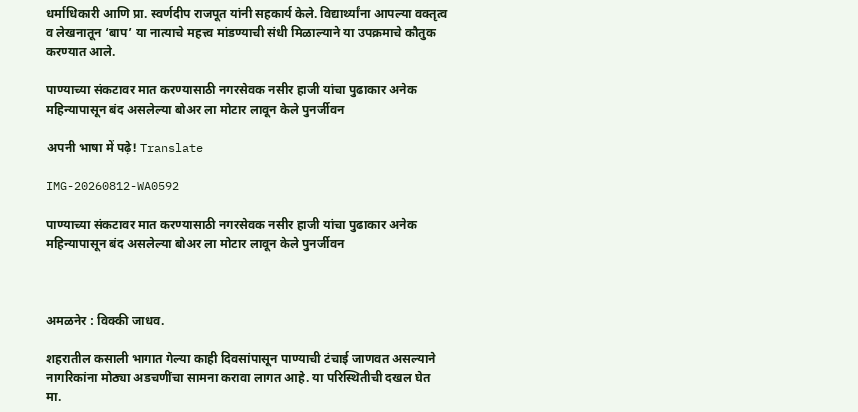धर्माधिकारी आणि प्रा. स्वर्णदीप राजपूत यांनी सहकार्य केले. विद्यार्थ्यांना आपल्या वक्तृत्व व लेखनातून ‘बाप’ या नात्याचे महत्त्व मांडण्याची संधी मिळाल्याने या उपक्रमाचे कौतुक करण्यात आले.

पाण्याच्या संकटावर मात करण्यासाठी नगरसेवक नसीर हाजी यांचा पुढाकार अनेक महिन्यापासून बंद असलेल्या बोअर ला मोटार लावून केले पुनर्जीवन

अपनी भाषा में पढ़े! Translate

IMG-20260812-WA0592

पाण्याच्या संकटावर मात करण्यासाठी नगरसेवक नसीर हाजी यांचा पुढाकार अनेक महिन्यापासून बंद असलेल्या बोअर ला मोटार लावून केले पुनर्जीवन



अमळनेर : विक्की जाधव.

शहरातील कसाली भागात गेल्या काही दिवसांपासून पाण्याची टंचाई जाणवत असल्याने नागरिकांना मोठ्या अडचणींचा सामना करावा लागत आहे. या परिस्थितीची दखल घेत मा.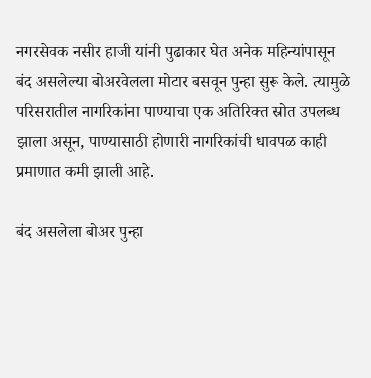नगरसेवक नसीर हाजी यांनी पुढाकार घेत अनेक महिन्यांपासून बंद असलेल्या बोअरवेलला मोटार बसवून पुन्हा सुरू केले. त्यामुळे परिसरातील नागरिकांना पाण्याचा एक अतिरिक्त स्रोत उपलब्ध झाला असून, पाण्यासाठी होणारी नागरिकांची धावपळ काही प्रमाणात कमी झाली आहे.

बंद असलेला बोअर पुन्हा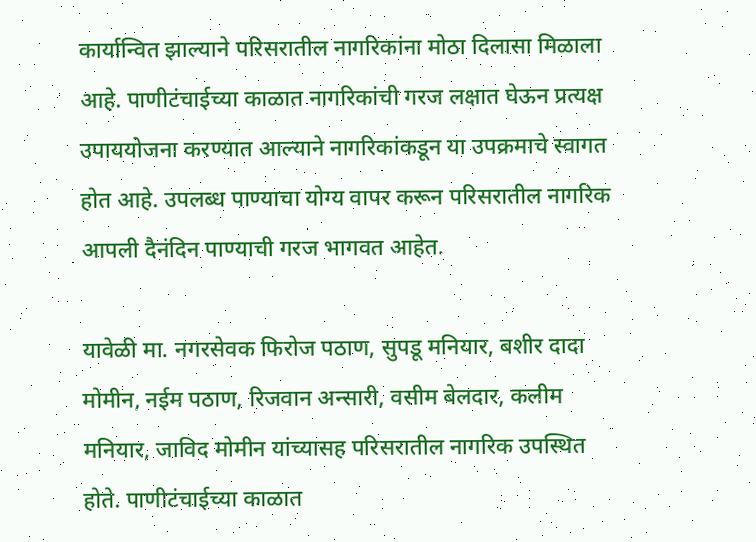कार्यान्वित झाल्याने परिसरातील नागरिकांना मोठा दिलासा मिळाला आहे. पाणीटंचाईच्या काळात नागरिकांची गरज लक्षात घेऊन प्रत्यक्ष उपाययोजना करण्यात आल्याने नागरिकांकडून या उपक्रमाचे स्वागत होत आहे. उपलब्ध पाण्याचा योग्य वापर करून परिसरातील नागरिक आपली दैनंदिन पाण्याची गरज भागवत आहेत.

यावेळी मा. नगरसेवक फिरोज पठाण, सुपडू मनियार, बशीर दादा मोमीन, नईम पठाण, रिजवान अन्सारी, वसीम बेलदार, कलीम मनियार, जाविद मोमीन यांच्यासह परिसरातील नागरिक उपस्थित होते. पाणीटंचाईच्या काळात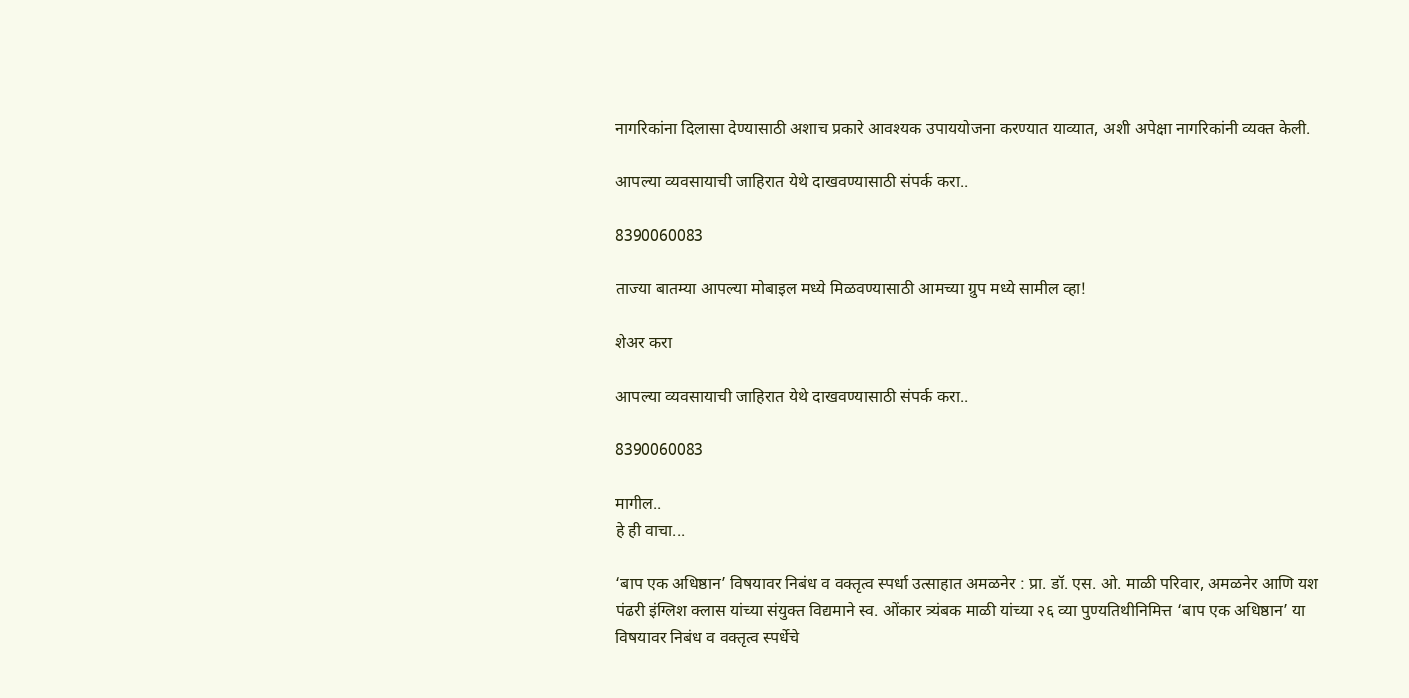नागरिकांना दिलासा देण्यासाठी अशाच प्रकारे आवश्यक उपाययोजना करण्यात याव्यात, अशी अपेक्षा नागरिकांनी व्यक्त केली.

आपल्या व्यवसायाची जाहिरात येथे दाखवण्यासाठी संपर्क करा..

8390060083

ताज्या बातम्या आपल्या मोबाइल मध्ये मिळवण्यासाठी आमच्या ग्रुप मध्ये सामील व्हा!

शेअर करा

आपल्या व्यवसायाची जाहिरात येथे दाखवण्यासाठी संपर्क करा..

8390060083

मागील..
हे ही वाचा...

‘बाप एक अधिष्ठान’ विषयावर निबंध व वक्तृत्व स्पर्धा उत्साहात अमळनेर : प्रा. डॉ. एस. ओ. माळी परिवार, अमळनेर आणि यश पंढरी इंग्लिश क्लास यांच्या संयुक्त विद्यमाने स्व. ओंकार त्र्यंबक माळी यांच्या २६ व्या पुण्यतिथीनिमित्त ‘बाप एक अधिष्ठान’ या विषयावर निबंध व वक्तृत्व स्पर्धेचे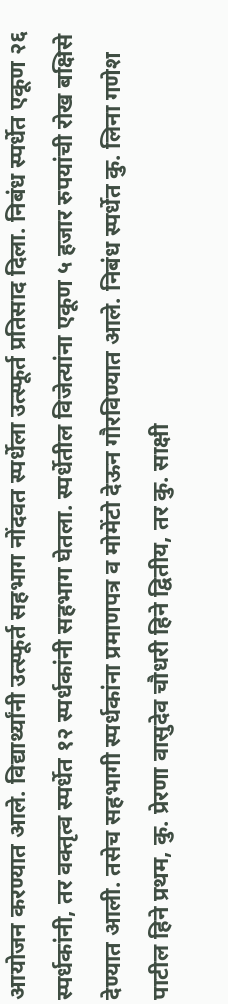आयोजन करण्यात आले. विद्यार्थ्यांनी उत्स्फूर्त सहभाग नोंदवत स्पर्धेला उत्स्फूर्त प्रतिसाद दिला. निबंध स्पर्धेत एकूण २६ स्पर्धकांनी, तर वक्तृत्व स्पर्धेत १२ स्पर्धकांनी सहभाग घेतला. स्पर्धेतील विजेत्यांना एकूण ५ हजार रुपयांची रोख बक्षिसे देण्यात आली. तसेच सहभागी स्पर्धकांना प्रमाणपत्र व मोमेंटो देऊन गौरविण्यात आले. निबंध स्पर्धेत कु. लिना गणेश पाटील हिने प्रथम, कु. प्रेरणा वासुदेव चौधरी हिने द्वितीय, तर कु. साक्षी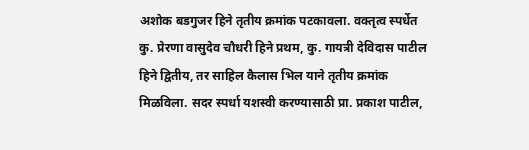अशोक बडगुजर हिने तृतीय क्रमांक पटकावला. वक्तृत्व स्पर्धेत कु. प्रेरणा वासुदेव चौधरी हिने प्रथम, कु. गायत्री देविदास पाटील हिने द्वितीय, तर साहिल कैलास भिल याने तृतीय क्रमांक मिळविला. सदर स्पर्धा यशस्वी करण्यासाठी प्रा. प्रकाश पाटील,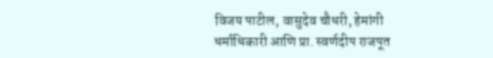विजय पाटील, वासुदेव चौधरी, हेमांगी धर्माधिकारी आणि प्रा. स्वर्णदीप राजपूत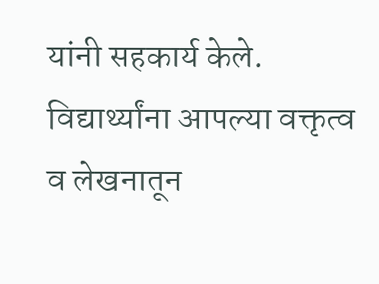यांनी सहकार्य केले. विद्यार्थ्यांना आपल्या वक्तृत्व व लेखनातून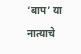‘बाप’ या नात्याचे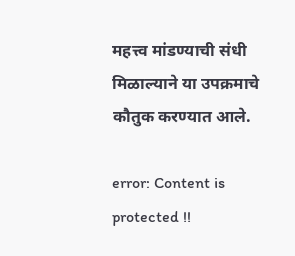महत्त्व मांडण्याची संधी मिळाल्याने या उपक्रमाचे कौतुक करण्यात आले.

error: Content is protected !!